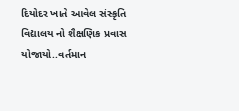દિયોદર ખાતે આવેલ સંસ્કૃતિ વિદ્યાલય નો શૈક્ષણિક પ્રવાસ યોજાયો..વર્તમાન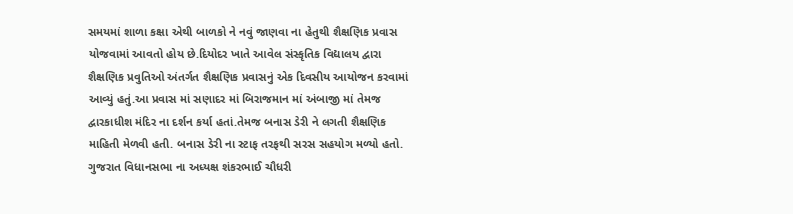સમયમાં શાળા કક્ષા એથી બાળકો ને નવું જાણવા ના હેતુથી શૈક્ષણિક પ્રવાસ યોજવામાં આવતો હોય છે.દિયોદર ખાતે આવેલ સંસ્કૃતિક વિદ્યાલય દ્વારા શૈક્ષણિક પ્રવુતિઓ અંતર્ગત શૈક્ષણિક પ્રવાસનું એક દિવસીય આયોજન કરવામાં આવ્યું હતું.આ પ્રવાસ માં સણાદર માં બિરાજમાન માં અંબાજી માં તેમજ દ્વારકાધીશ મંદિર ના દર્શન કર્યા હતાં.તેમજ બનાસ ડેરી ને લગતી શૈક્ષણિક માહિતી મેળવી હતી. બનાસ ડેરી ના સ્ટાફ તરફથી સરસ સહયોગ મળ્યો હતો. ગુજરાત વિધાનસભા ના અધ્યક્ષ શંકરભાઈ ચૌધરી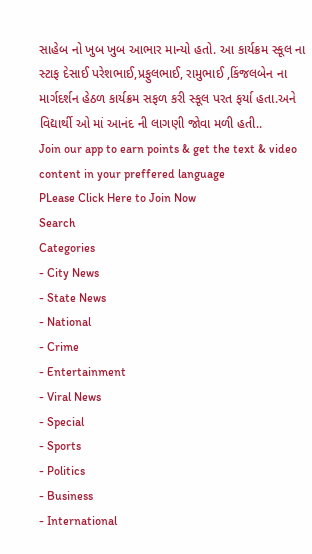સાહેબ નો ખુબ ખુબ આભાર માન્યો હતો. આ કાર્યક્રમ સ્કૂલ ના સ્ટાફ દેસાઈ પરેશભાઈ,પ્રફુલભાઈ, રામુભાઈ ,કિંજલબેન ના માર્ગદર્શન હેઠળ કાર્યક્રમ સફળ કરી સ્કૂલ પરત ફર્યા હતા.અને વિદ્યાર્થી ઓ માં આનંદ ની લાગણી જોવા મળી હતી..
Join our app to earn points & get the text & video content in your preffered language
PLease Click Here to Join Now
Search
Categories
- City News
- State News
- National
- Crime
- Entertainment
- Viral News
- Special
- Sports
- Politics
- Business
- International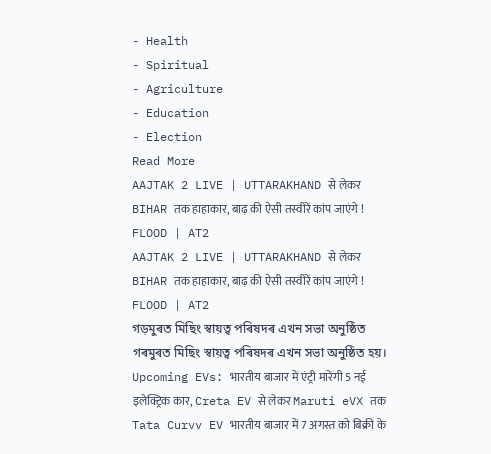- Health
- Spiritual
- Agriculture
- Education
- Election
Read More
AAJTAK 2 LIVE | UTTARAKHAND से लेकर BIHAR तक हाहाकार, बाढ़ की ऐसी तस्वीरें कांप जाएंगे ! FLOOD | AT2
AAJTAK 2 LIVE | UTTARAKHAND से लेकर BIHAR तक हाहाकार, बाढ़ की ऐसी तस्वीरें कांप जाएंगे ! FLOOD | AT2
গড়মুৰত মিছিং স্বায়ত্ব পৰিষদৰ এখন সভা অনুষ্ঠিত
গৰমুৰত মিছিং স্বায়ত্ব পৰিষদৰ এখন সভা অনুষ্ঠিত হয়।
Upcoming EVs: भारतीय बाजार में एंट्री मारेंगी 5 नई इलेक्ट्रिक कार, Creta EV से लेकर Maruti eVX तक
Tata Curvv EV भारतीय बाजार में 7 अगस्त को बिक्री के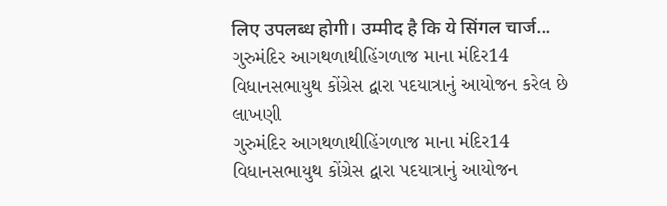लिए उपलब्ध होगी। उम्मीद है कि ये सिंगल चार्ज...
ગુરુમંદિર આગથળાથીહિંગળાજ માના મંદિર14 વિધાનસભાયુથ કોંગ્રેસ દ્વારા પદયાત્રાનું આયોજન કરેલ છે લાખણી
ગુરુમંદિર આગથળાથીહિંગળાજ માના મંદિર14 વિધાનસભાયુથ કોંગ્રેસ દ્વારા પદયાત્રાનું આયોજન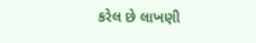કરેલ છે લાખણી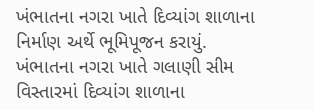ખંભાતના નગરા ખાતે દિવ્યાંગ શાળાના નિર્માણ અર્થે ભૂમિપૂજન કરાયું.
ખંભાતના નગરા ખાતે ગલાણી સીમ વિસ્તારમાં દિવ્યાંગ શાળાના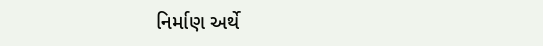નિર્માણ અર્થે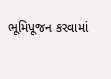ભૂમિપૂજન કરવામાં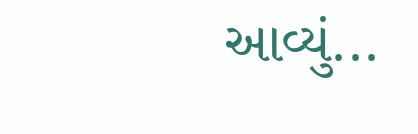આવ્યું...